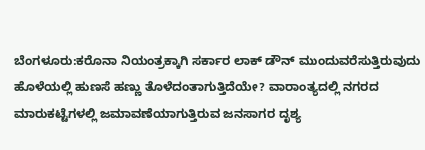ಬೆಂಗಳೂರು:ಕರೊನಾ ನಿಯಂತ್ರಕ್ಕಾಗಿ ಸರ್ಕಾರ ಲಾಕ್ ಡೌನ್ ಮುಂದುವರೆಸುತ್ತಿರುವುದು ಹೊಳೆಯಲ್ಲಿ ಹುಣಸೆ ಹಣ್ಣು ತೊಳೆದಂತಾಗುತ್ತಿದೆಯೇ? ವಾರಾಂತ್ಯದಲ್ಲಿ ನಗರದ ಮಾರುಕಟ್ಟೆಗಳಲ್ಲಿ ಜಮಾವಣೆಯಾಗುತ್ತಿರುವ ಜನಸಾಗರ ದೃಶ್ಯ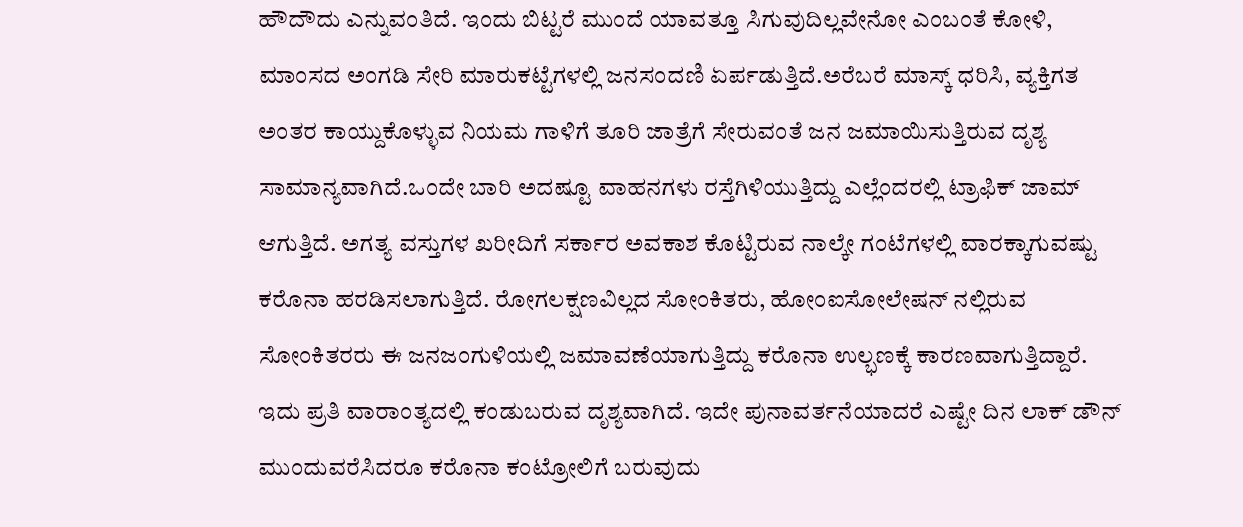ಹೌದೌದು ಎನ್ನುವಂತಿದೆ. ಇಂದು ಬಿಟ್ಟರೆ ಮುಂದೆ ಯಾವತ್ತೂ ಸಿಗುವುದಿಲ್ಲವೇನೋ ಎಂಬಂತೆ ಕೋಳಿ, ಮಾಂಸದ ಅಂಗಡಿ ಸೇರಿ ಮಾರುಕಟ್ಟೆಗಳಲ್ಲಿ ಜನಸಂದಣಿ ಏರ್ಪಡುತ್ತಿದೆ.ಅರೆಬರೆ ಮಾಸ್ಕ್ ಧರಿಸಿ, ವ್ಯಕ್ತಿಗತ ಅಂತರ ಕಾಯ್ದುಕೊಳ್ಳುವ ನಿಯಮ ಗಾಳಿಗೆ ತೂರಿ ಜಾತ್ರೆಗೆ ಸೇರುವಂತೆ ಜನ ಜಮಾಯಿಸುತ್ತಿರುವ ದೃಶ್ಯ ಸಾಮಾನ್ಯವಾಗಿದೆ.ಒಂದೇ ಬಾರಿ ಅದಷ್ಟೂ ವಾಹನಗಳು ರಸ್ತೆಗಿಳಿಯುತ್ತಿದ್ದು ಎಲ್ಲೆಂದರಲ್ಲಿ ಟ್ರಾಫಿಕ್ ಜಾಮ್ ಆಗುತ್ತಿದೆ. ಅಗತ್ಯ ವಸ್ತುಗಳ ಖರೀದಿಗೆ ಸರ್ಕಾರ ಅವಕಾಶ ಕೊಟ್ಟಿರುವ ನಾಲ್ಕೇ ಗಂಟೆಗಳಲ್ಲಿ ವಾರಕ್ಕಾಗುವಷ್ಟು ಕರೊನಾ ಹರಡಿಸಲಾಗುತ್ತಿದೆ. ರೋಗಲಕ್ಷಣವಿಲ್ಲದ ಸೋಂಕಿತರು, ಹೋಂಐಸೋಲೇಷನ್ ನಲ್ಲಿರುವ ಸೋಂಕಿತರರು ಈ ಜನಜಂಗುಳಿಯಲ್ಲಿ ಜಮಾವಣೆಯಾಗುತ್ತಿದ್ದು ಕರೊನಾ ಉಲ್ಭಣಕ್ಕೆ ಕಾರಣವಾಗುತ್ತಿದ್ದಾರೆ. ಇದು ಪ್ರತಿ ವಾರಾಂತ್ಯದಲ್ಲಿ ಕಂಡುಬರುವ ದೃಶ್ಯವಾಗಿದೆ. ಇದೇ ಪುನಾವರ್ತನೆಯಾದರೆ ಎಷ್ಟೇ ದಿನ ಲಾಕ್ ಡೌನ್ ಮುಂದುವರೆಸಿದರೂ ಕರೊನಾ ಕಂಟ್ರೋಲಿಗೆ ಬರುವುದು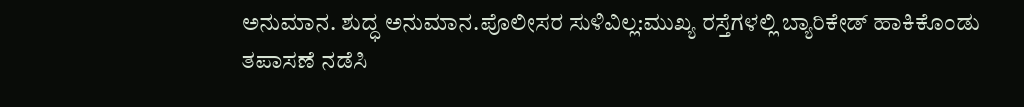ಅನುಮಾನ. ಶುದ್ಧ ಅನುಮಾನ.ಪೊಲೀಸರ ಸುಳಿವಿಲ್ಲ:ಮುಖ್ಯ ರಸ್ತೆಗಳಲ್ಲಿ ಬ್ಯಾರಿಕೇಡ್ ಹಾಕಿಕೊಂಡು ತಪಾಸಣೆ ನಡೆಸಿ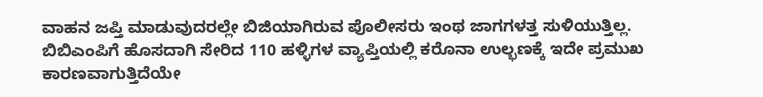ವಾಹನ ಜಪ್ತಿ ಮಾಡುವುದರಲ್ಲೇ ಬಿಜಿಯಾಗಿರುವ ಪೊಲೀಸರು ಇಂಥ ಜಾಗಗಳತ್ತ ಸುಳಿಯುತ್ತಿಲ್ಲ. ಬಿಬಿಎಂಪಿಗೆ ಹೊಸದಾಗಿ ಸೇರಿದ 110 ಹಳ್ಳಿಗಳ ವ್ಯಾಪ್ತಿಯಲ್ಲಿ ಕರೊನಾ ಉಲ್ಭಣಕ್ಕೆ ಇದೇ ಪ್ರಮುಖ ಕಾರಣವಾಗುತ್ತಿದೆಯೇ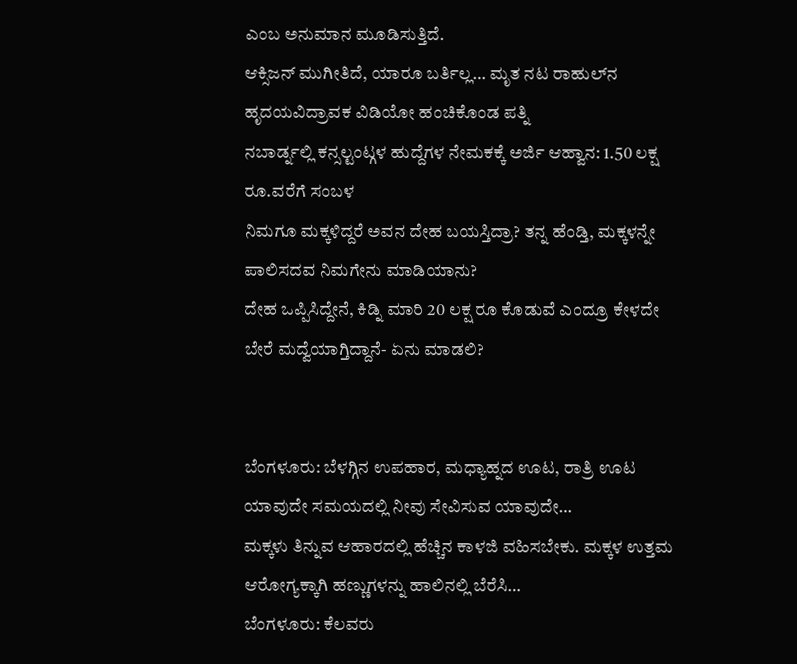ಎಂಬ ಅನುಮಾನ ಮೂಡಿಸುತ್ತಿದೆ.
ಆಕ್ಸಿಜನ್‌ ಮುಗೀತಿದೆ, ಯಾರೂ ಬರ್ತಿಲ್ಲ… ಮೃತ ನಟ ರಾಹುಲ್‌ನ ಹೃದಯವಿದ್ರಾವಕ ವಿಡಿಯೋ ಹಂಚಿಕೊಂಡ ಪತ್ನಿ
ನಬಾರ್ಡ್ನಲ್ಲಿ ಕನ್ಸಲ್ಟಂಟ್ಗಳ ಹುದ್ದೆಗಳ ನೇಮಕಕ್ಕೆ ಅರ್ಜಿ ಆಹ್ವಾನ: 1.50 ಲಕ್ಷ ರೂ.ವರೆಗೆ ಸಂಬಳ
ನಿಮಗೂ ಮಕ್ಕಳಿದ್ದರೆ ಅವನ ದೇಹ ಬಯಸ್ತಿದ್ರಾ? ತನ್ನ ಹೆಂಡ್ತಿ, ಮಕ್ಕಳನ್ನೇ ಪಾಲಿಸದವ ನಿಮಗೇನು ಮಾಡಿಯಾನು?
ದೇಹ ಒಪ್ಪಿಸಿದ್ದೇನೆ, ಕಿಡ್ನಿ ಮಾರಿ 20 ಲಕ್ಷ ರೂ ಕೊಡುವೆ ಎಂದ್ರೂ ಕೇಳದೇ ಬೇರೆ ಮದ್ವೆಯಾಗ್ತಿದ್ದಾನೆ- ಏನು ಮಾಡಲಿ?


ಬೆಂಗಳೂರು: ಬೆಳಗ್ಗಿನ ಉಪಹಾರ, ಮಧ್ಯಾಹ್ನದ ಊಟ, ರಾತ್ರಿ ಊಟ ಯಾವುದೇ ಸಮಯದಲ್ಲಿ ನೀವು ಸೇವಿಸುವ ಯಾವುದೇ…
ಮಕ್ಕಳು ತಿನ್ನುವ ಆಹಾರದಲ್ಲಿ ಹೆಚ್ಚಿನ ಕಾಳಜಿ ವಹಿಸಬೇಕು. ಮಕ್ಕಳ ಉತ್ತಮ ಆರೋಗ್ಯಕ್ಕಾಗಿ ಹಣ್ಣುಗಳನ್ನು ಹಾಲಿನಲ್ಲಿ ಬೆರೆಸಿ…
ಬೆಂಗಳೂರು: ಕೆಲವರು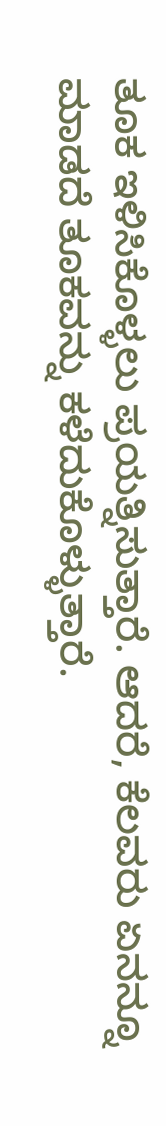ತೂಕ ಇಳಿಸಿಕೊಳ್ಳಲು ಪ್ರಯತ್ನಿಸುತ್ತಾರೆ. ಆದರೆ, ಕೆಲವರು ಏನನ್ನೂ ಮಾಡದೆ ತೂಕವನ್ನು ಕಳೆದುಕೊಳ್ಳುತ್ತಾರೆ.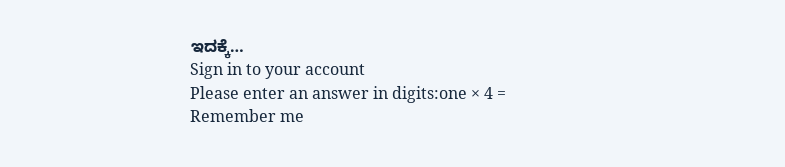ಇದಕ್ಕೆ…
Sign in to your account
Please enter an answer in digits:one × 4 =
Remember me